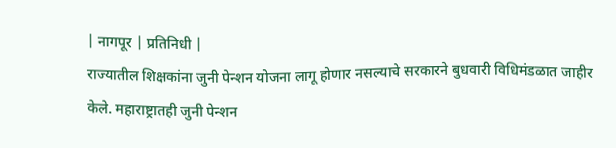| नागपूर | प्रतिनिधी |
राज्यातील शिक्षकांना जुनी पेन्शन योजना लागू होणार नसल्याचे सरकारने बुधवारी विधिमंडळात जाहीर केले. महाराष्ट्रातही जुनी पेन्शन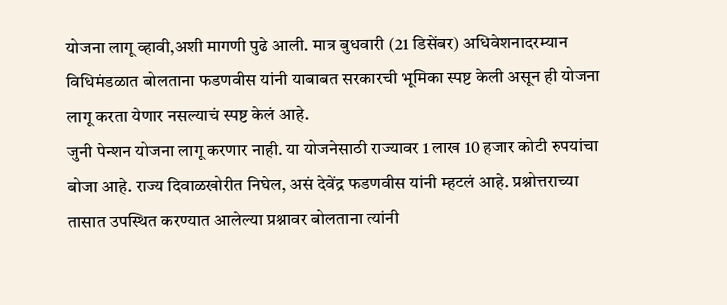योजना लागू व्हावी,अशी मागणी पुढे आली. मात्र बुधवारी (21 डिसेंबर) अधिवेशनादरम्यान विधिमंडळात बोलताना फडणवीस यांनी याबाबत सरकारची भूमिका स्पष्ट केली असून ही योजना लागू करता येणार नसल्याचं स्पष्ट केलं आहे.
जुनी पेन्शन योजना लागू करणार नाही. या योजनेसाठी राज्यावर 1 लाख 10 हजार कोटी रुपयांचा बोजा आहे. राज्य दिवाळखोरीत निघेल, असं देवेंद्र फडणवीस यांनी म्हटलं आहे. प्रश्नोत्तराच्या तासात उपस्थित करण्यात आलेल्या प्रश्नावर बोलताना त्यांनी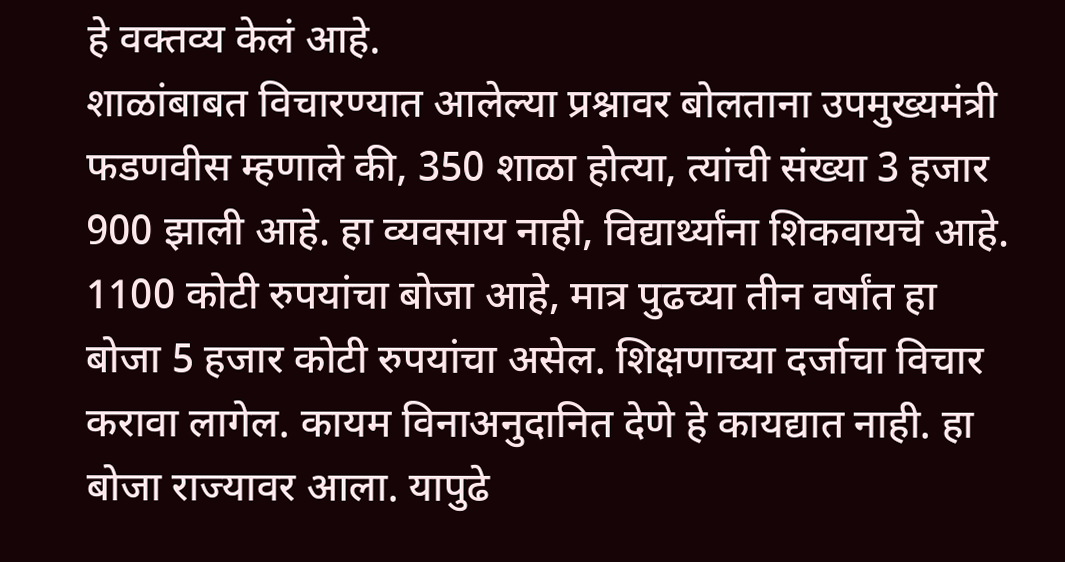हे वक्तव्य केलं आहे.
शाळांबाबत विचारण्यात आलेल्या प्रश्नावर बोलताना उपमुख्यमंत्री फडणवीस म्हणाले की, 350 शाळा होत्या, त्यांची संख्या 3 हजार 900 झाली आहे. हा व्यवसाय नाही, विद्यार्थ्यांना शिकवायचे आहे. 1100 कोटी रुपयांचा बोजा आहे, मात्र पुढच्या तीन वर्षांत हा बोजा 5 हजार कोटी रुपयांचा असेल. शिक्षणाच्या दर्जाचा विचार करावा लागेल. कायम विनाअनुदानित देणे हे कायद्यात नाही. हा बोजा राज्यावर आला. यापुढे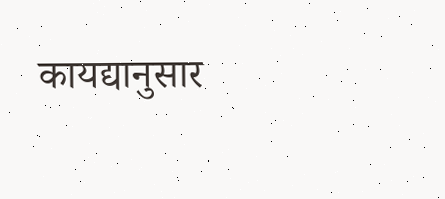कायद्यानुसार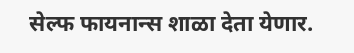सेल्फ फायनान्स शाळा देता येणार.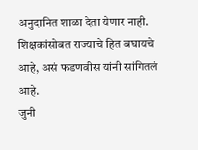अनुदानित शाळा देता येणार नाही. शिक्षकांसोबत राज्याचे हित बघायचे आहे, असं फडणवीस यांनी सांगितलं आहे.
जुनी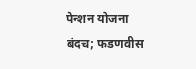पेन्शन योजना बंदच; फडणवीस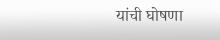यांची घोषणा